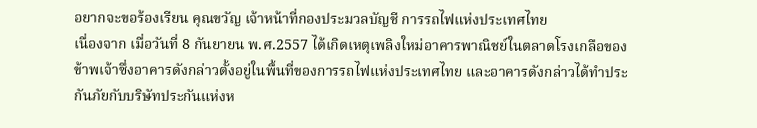อยากจะขอร้องเรียน คุณขวัญ เจ้าหน้าที่กองประมวลบัญชี การรถไฟแห่งประเทศไทย
เนื่องจาก เมื่อวันที่ 8 กันยายน พ.ศ.2557 ได้เกิดเหตุเพลิงใหม่อาคารพาณิชย์ในตลาดโรงเกลือของข้าพเจ้าซึ่งอาคารดังกล่าวตั้งอยู่ในพื้นที่ของการรถไฟแห่งประเทศไทย และอาคารดังกล่าวได้ทำประกันภัยกับบริษัทประกันแห่งห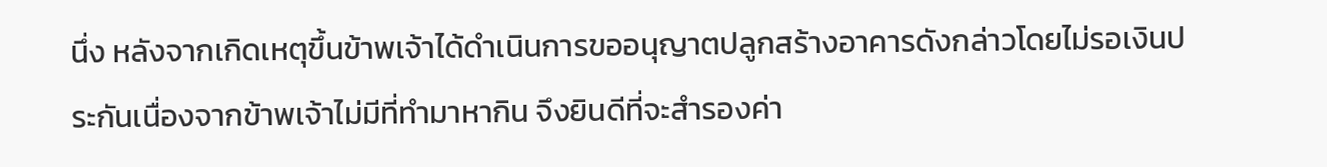นึ่ง หลังจากเกิดเหตุขึ้นข้าพเจ้าได้ดำเนินการขออนุญาตปลูกสร้างอาคารดังกล่าวโดยไม่รอเงินประกันเนื่องจากข้าพเจ้าไม่มีที่ทำมาหากิน จึงยินดีที่จะสำรองค่า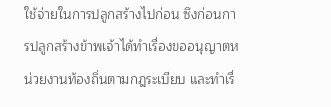ใช้จ่ายในการปลูกสร้างไปก่อน ซึงก่อนการปลูกสร้างข้าพเจ้าได้ทำเรื่องขออนุญาตหน่วยงานท้องถิ่นตามกฎระเบียบ และทำเรื่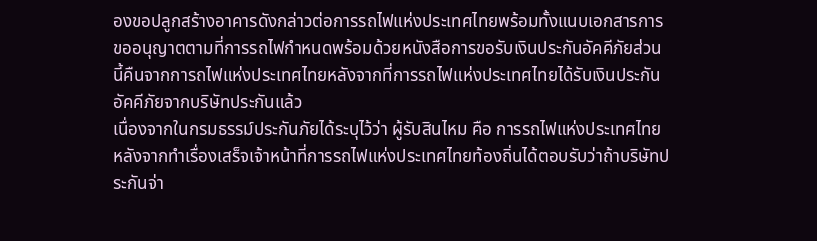องขอปลูกสร้างอาคารดังกล่าวต่อการรถไฟแห่งประเทศไทยพร้อมทั้งแนบเอกสารการขออนุญาตตามที่การรถไฟกำหนดพร้อมด้วยหนังสือการขอรับเงินประกันอัคคีภัยส่วนนี้คืนจากการถไฟแห่งประเทศไทยหลังจากที่การรถไฟแห่งประเทศไทยได้รับเงินประกันอัคคีภัยจากบริษัทประกันแล้ว
เนื่องจากในกรมธรรม์ประกันภัยได้ระบุไว้ว่า ผู้รับสินไหม คือ การรถไฟแห่งประเทศไทย หลังจากทำเรื่องเสร็จเจ้าหน้าที่การรถไฟแห่งประเทศไทยท้องถิ่นได้ตอบรับว่าถ้าบริษัทประกันจ่า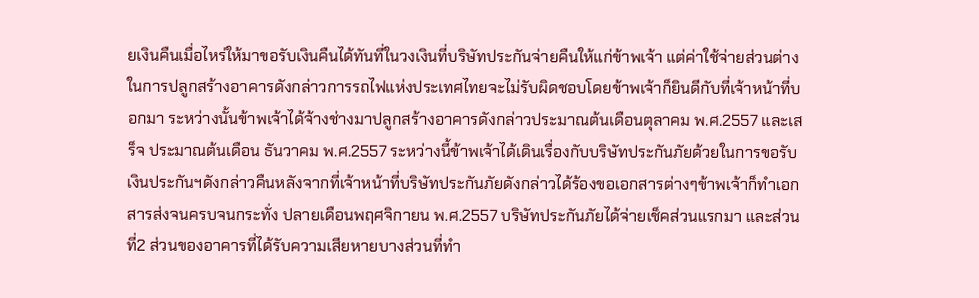ยเงินคืนเมื่อไหร่ให้มาขอรับเงินคืนได้ทันที่ในวงเงินที่บริษัทประกันจ่ายคืนให้แก่ข้าพเจ้า แต่ค่าใช้จ่ายส่วนต่างในการปลูกสร้างอาคารดังกล่าวการรถไฟแห่งประเทศไทยจะไม่รับผิดชอบโดยข้าพเจ้าก็ยินดีกับที่เจ้าหน้าที่บอกมา ระหว่างนั้นข้าพเจ้าได้จ้างช่างมาปลูกสร้างอาคารดังกล่าวประมาณต้นเดือนตุลาคม พ.ศ.2557 และเสร็จ ประมาณต้นเดือน ธันวาคม พ.ศ.2557 ระหว่างนี้ข้าพเจ้าได้เดินเรื่องกับบริษัทประกันภัยด้วยในการขอรับเงินประกันฯดังกล่าวคืนหลังจากที่เจ้าหน้าที่บริษัทประกันภัยดังกล่าวได้ร้องขอเอกสารต่างๆข้าพเจ้าก็ทำเอกสารส่งจนครบจนกระทั่ง ปลายเดือนพฤศจิกายน พ.ศ.2557 บริษัทประกันภัยได้จ่ายเช็คส่วนแรกมา และส่วนที่2 ส่วนของอาคารที่ได้รับความเสียหายบางส่วนที่ทำ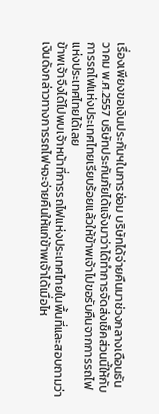เรื่องเพียงขอเงินประกันฯในการซ่อม บริษัทได้จ่ายคืนมาช่วงกลางเดือนธันวาคม พ.ศ.2557 บริษัทประกันภัยได้แจ้งมาว่าได้ทำการจัดส่งเช็คส่วนนี้ให้กับการรถไฟแห่งประเทศไทยเรียบร้อยแล้วให้ข้าพเจ้าไปขอรับคืนจากการรถไฟแห่งประเทศไทยได้เลย
ข้าพเจ้าจึงได้ไปพบเจ้าหน้าที่การรถไฟแห่งประเทศไทยในพื้นที่และสอบถามว่าเงินดังกล่าวทางการรถไฟฯจะจ่ายคืนให้แก่ข้าพเจ้าได้เมื่อไห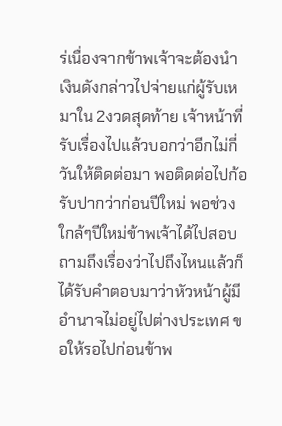ร่เนื่องจากข้าพเจ้าจะต้องนำเงินดังกล่าวไปจ่ายแก่ผู้รับเหมาใน 2งวดสุดท้าย เจ้าหน้าที่รับเรื่องไปแล้วบอกว่าอีกไม่กี่วันให้ติดต่อมา พอติดต่อไปก้อรับปากว่าก่อนปีใหม่ พอช่วงใกล้ๆปีใหม่ข้าพเจ้าได้ไปสอบถามถึงเรื่องว่าไปถึงไหนแล้วก็ได้รับคำตอบมาว่าหัวหน้าผู้มีอำนาจไม่อยู่ไปต่างประเทศ ขอให้รอไปก่อนข้าพ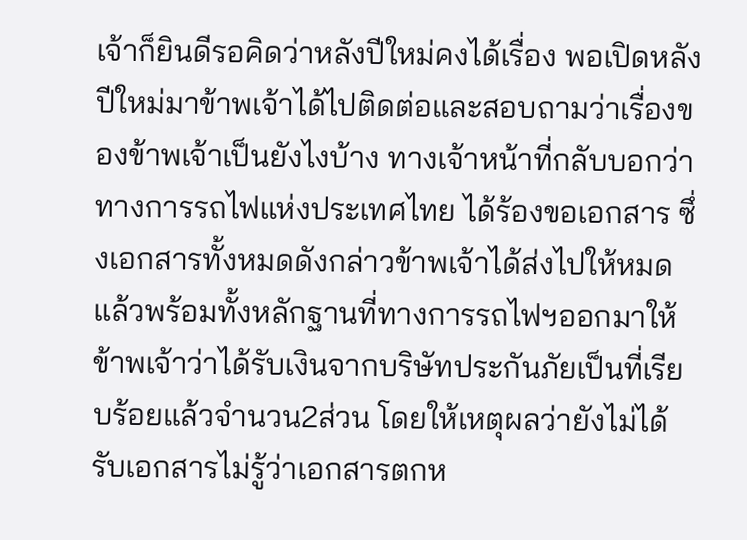เจ้าก็ยินดีรอคิดว่าหลังปีใหม่คงได้เรื่อง พอเปิดหลังปีใหม่มาข้าพเจ้าได้ไปติดต่อและสอบถามว่าเรื่องของข้าพเจ้าเป็นยังไงบ้าง ทางเจ้าหน้าที่กลับบอกว่าทางการรถไฟแห่งประเทศไทย ได้ร้องขอเอกสาร ซึ่งเอกสารทั้งหมดดังกล่าวข้าพเจ้าได้ส่งไปให้หมดแล้วพร้อมทั้งหลักฐานที่ทางการรถไฟฯออกมาให้ข้าพเจ้าว่าได้รับเงินจากบริษัทประกันภัยเป็นที่เรียบร้อยแล้วจำนวน2ส่วน โดยให้เหตุผลว่ายังไม่ได้รับเอกสารไม่รู้ว่าเอกสารตกห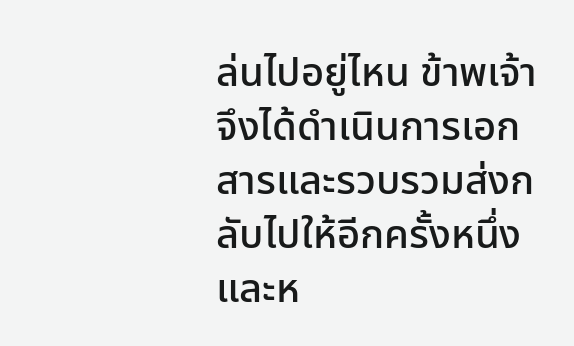ล่นไปอยู่ไหน ข้าพเจ้าจึงได้ดำเนินการเอกสารและรวบรวมส่งกลับไปให้อีกครั้งหนึ่ง และห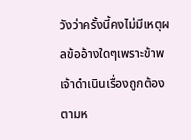วังว่าครั้งนี้คงไม่มีเหตุผลข้ออ้างใดๆเพราะข้าพเจ้าดำเนินเรื่องถูกต้องตามห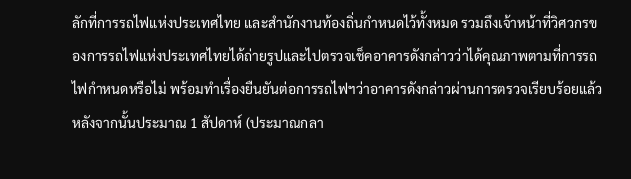ลักที่การรถไฟแห่งประเทศไทย และสำนักงานท้องถิ่นกำหนดไว้ทั้งหมด รวมถึงเจ้าหน้าที่วิศวกรของการรถไฟแห่งประเทศไทยได้ถ่ายรูปและไปตรวจเช็คอาคารดังกล่าวว่าได้คุณภาพตามที่การรถไฟกำหนดหรือไม่ พร้อมทำเรื่องยืนยันต่อการรถไฟฯว่าอาคารดังกล่าวผ่านการตรวจเรียบร้อยแล้ว
หลังจากนั้นประมาณ 1 สัปดาห์ (ประมาณกลา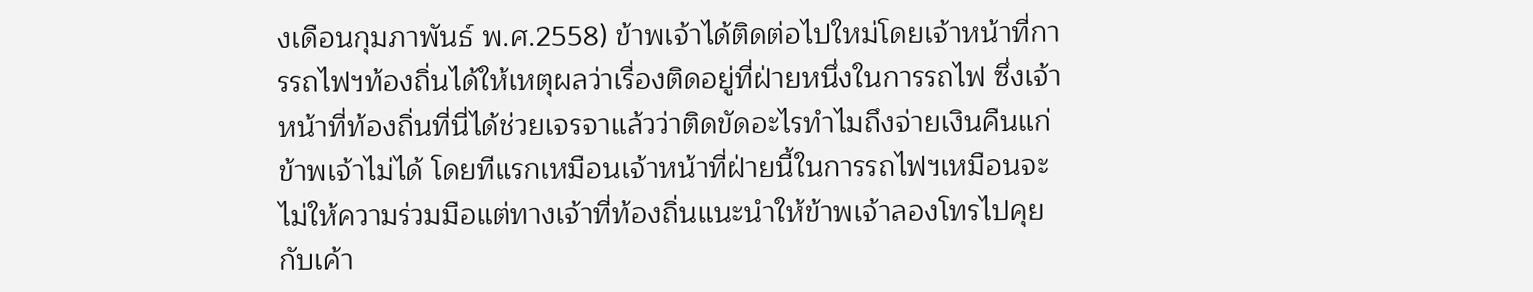งเดือนกุมภาพันธ์ พ.ศ.2558) ข้าพเจ้าได้ติดต่อไปใหม่โดยเจ้าหน้าที่การรถไฟฯท้องถิ่นได้ให้เหตุผลว่าเรื่องติดอยู่ที่ฝ่ายหนึ่งในการรถไฟ ซึ่งเจ้าหน้าที่ท้องถิ่นที่นี่ได้ช่วยเจรจาแล้วว่าติดขัดอะไรทำไมถึงจ่ายเงินคืนแก่ข้าพเจ้าไม่ได้ โดยทีแรกเหมือนเจ้าหน้าที่ฝ่ายนี้ในการรถไฟฯเหมือนจะไม่ให้ความร่วมมือแต่ทางเจ้าที่ท้องถิ่นแนะนำให้ข้าพเจ้าลองโทรไปคุยกับเค้า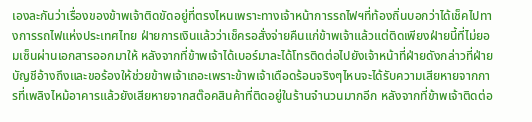เองละกันว่าเรื่องของข้าพเจ้าติดขัดอยู่ที่ตรงไหนเพราะทางเจ้าหน้าการรถไฟฯที่ท้องถิ่นบอกว่าได้เช็คไปทางการรถไฟแห่งประเทศไทย ฝ่ายการเงินแล้วว่าเช็ครอสั่งจ่ายคืนแก่ข้าพเจ้าแล้วแต่ติดเพียงฝ่ายนี้ที่ไม่ยอมเซ็นผ่านเอกสารออกมาให้ หลังจากที่ข้าพเจ้าได้เบอร์มาละได้โทรติดต่อไปยังเจ้าหน้าที่ฝ่ายดังกล่าวที่ฝ่ายบัญชีอ้างถึงและขอร้องให้ช่วยข้าพเจ้าเถอะเพราะข้าพเจ้าเดือดร้อนจริงๆไหนจะได้รับความเสียหายจากการที่เพลิงไหม้อาคารแล้วยังเสียหายจากสต๊อคสินค้าที่ติดอยู่ในร้านจำนวนมากอีก หลังจากที่ข้าพเจ้าติดต่อ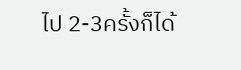ไป 2-3ครั้งก็ได้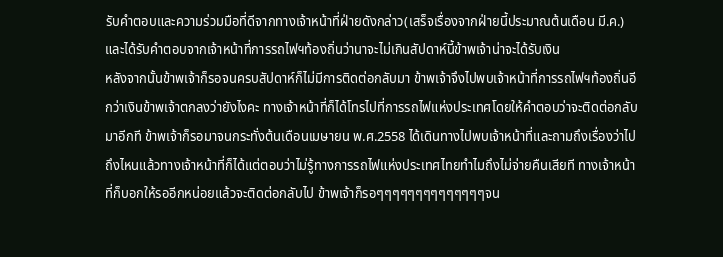รับคำตอบและความร่วมมือที่ดีจากทางเจ้าหน้าที่ฝ่ายดังกล่าว(เสร็จเรื่องจากฝ่ายนี้ประมาณต้นเดือน มี.ค.) และได้รับคำตอบจากเจ้าหน้าที่การรถไฟฯท้องถิ่นว่านาจะไม่เกินสัปดาห์นี้ข้าพเจ้าน่าจะได้รับเงิน
หลังจากนั้นข้าพเจ้าก็รอจนครบสัปดาห์ก็ไม่มีการติดต่อกลับมา ข้าพเจ้าจึงไปพบเจ้าหน้าที่การรถไฟฯท้องถิ่นอีกว่าเงินข้าพเจ้าตกลงว่ายังไงคะ ทางเจ้าหน้าที่ก็ได้โทรไปที่การรถไฟแห่งประเทศโดยให้คำตอบว่าจะติดต่อกลับมาอีกที ข้าพเจ้าก็รอมาจนกระทั่งต้นเดือนเมษายน พ.ศ.2558 ได้เดินทางไปพบเจ้าหน้าที่และถามถึงเรื่องว่าไปถึงไหนแล้วทางเจ้าหน้าที่ก็ได้แต่ตอบว่าไม่รู้ทางการรถไฟแห่งประเทศไทยทำไมถึงไม่จ่ายคืนเสียที ทางเจ้าหน้าที่ก็บอกให้รออีกหน่อยแล้วจะติดต่อกลับไป ข้าพเจ้าก็รอๆๆๆๆๆๆๆๆๆๆๆๆๆๆจน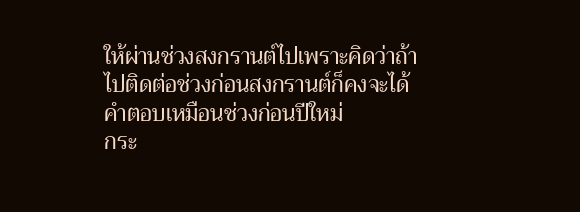ให้ผ่านช่วงสงกรานต์ไปเพราะคิดว่าถ้าไปติดต่อช่วงก่อนสงกรานต์ก็คงจะได้คำตอบเหมือนช่วงก่อนปีใหม่
กระ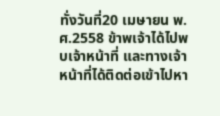ทั่งวันที่20 เมษายน พ.ศ.2558 ข้าพเจ้าได้ไปพบเจ้าหน้าที่ และทางเจ้าหน้าที่ได้ติดต่อเข้าไปหา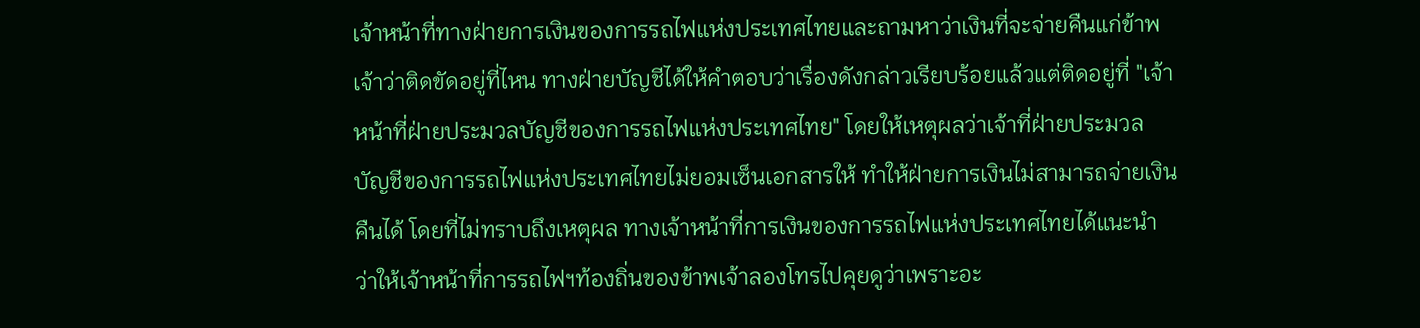เจ้าหน้าที่ทางฝ่ายการเงินของการรถไฟแห่งประเทศไทยและถามหาว่าเงินที่จะจ่ายคืนแก่ข้าพเจ้าว่าติดขัดอยู่ที่ไหน ทางฝ่ายบัญชีได้ให้คำตอบว่าเรื่องดังกล่าวเรียบร้อยแล้วแต่ติดอยู่ที่ "เจ้าหน้าที่ฝ่ายประมวลบัญชีของการรถไฟแห่งประเทศไทย" โดยให้เหตุผลว่าเจ้าที่ฝ่ายประมวลบัญชีของการรถไฟแห่งประเทศไทยไม่ยอมเซ็นเอกสารให้ ทำให้ฝ่ายการเงินไม่สามารถจ่ายเงินคืนได้ โดยที่ไม่ทราบถึงเหตุผล ทางเจ้าหน้าที่การเงินของการรถไฟแห่งประเทศไทยได้แนะนำว่าให้เจ้าหน้าที่การรถไฟฯท้องถิ่นของข้าพเจ้าลองโทรไปคุยดูว่าเพราะอะ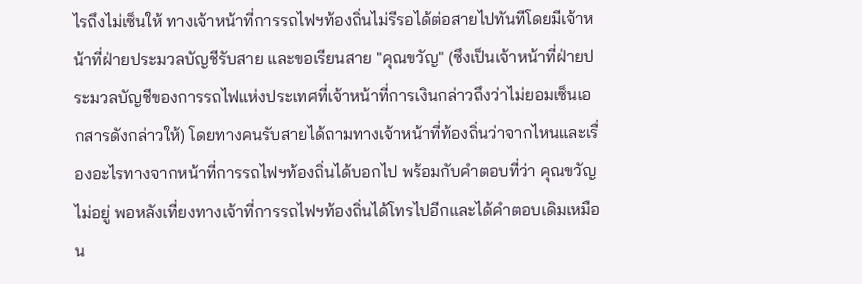ไรถึงไม่เซ็นให้ ทางเจ้าหน้าที่การรถไฟฯท้องถิ่นไม่รีรอได้ต่อสายไปทันทีโดยมีเจ้าหน้าที่ฝ่ายประมวลบัญชีรับสาย และขอเรียนสาย "คุณขวัญ" (ซึงเป็นเจ้าหน้าที่ฝ่ายประมวลบัญชีของการรถไฟแห่งประเทศที่เจ้าหน้าที่การเงินกล่าวถึงว่าไม่ยอมเซ็นเอกสารดังกล่าวให้) โดยทางคนรับสายได้ถามทางเจ้าหน้าที่ท้องถิ่นว่าจากไหนและเรื่องอะไรทางจากหน้าที่การรถไฟฯท้องถิ่นได้บอกไป พร้อมกับคำตอบที่ว่า คุณขวัญไม่อยู่ พอหลังเที่ยงทางเจ้าที่การรถไฟฯท้องถิ่นได้โทรไปอีกและได้คำตอบเดิมเหมือน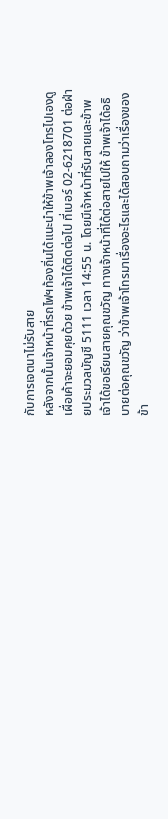กับการเจตนาไม่รับสาย
หลังจากนั้นเจ้าหน้าที่รถไฟฯท้องถิ่นได้แนะนำให้ข้าพเจ้าลองโทรไปเองดูเผื่อเค้าจะยอมคุยด้วย ข้าพเจ้าได้ติดต่อไป ที่เบอร์ 02-6218701 ต่อฝ่ายประมวลบัญชี 5111 เวลา 14:55 น. โดยมีเจ้าหน้าที่รับสายและข้าพเจ้าได้ขอเรียนสายคุณขวัญ ทางเจ้าหน้าที่ได้ต่อสายไปให้ ข้าพเจ้าได้อธิบายต่อคุณขวัญ ว่าข้าพเจ้าโทรมาเรื่องอะไรและได้สอบถามว่าเรื่องของข้า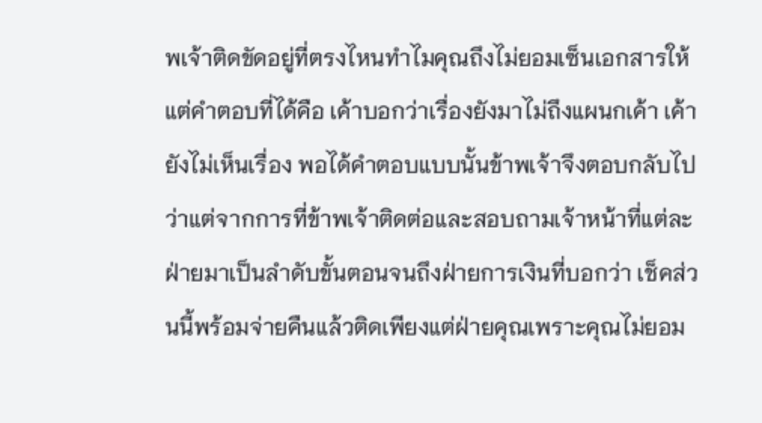พเจ้าติดขัดอยู่ที่ตรงไหนทำไมคุณถึงไม่ยอมเซ็นเอกสารให้แต่คำตอบที่ได้คือ เค้าบอกว่าเรื่องยังมาไม่ถึงแผนกเค้า เค้ายังไม่เห็นเรื่อง พอได้คำตอบแบบนั้นข้าพเจ้าจึงตอบกลับไปว่าแต่จากการที่ข้าพเจ้าติดต่อและสอบถามเจ้าหน้าที่แต่ละฝ่ายมาเป็นลำดับขั้นตอนจนถึงฝ่ายการเงินที่บอกว่า เช็คส่วนนี้พร้อมจ่ายคืนแล้วติดเพียงแต่ฝ่ายคุณเพราะคุณไม่ยอม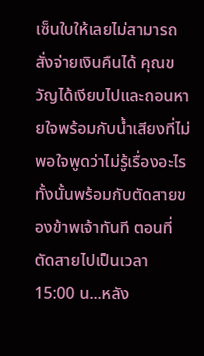เซ็นใบให้เลยไม่สามารถสั่งจ่ายเงินคืนได้ คุณขวัญได้เงียบไปและถอนหายใจพร้อมกับน้ำเสียงที่ไม่พอใจพูดว่าไม่รู้เรื่องอะไรทั้งนั้นพร้อมกับตัดสายของข้าพเจ้าทันที ตอนที่ตัดสายไปเป็นเวลา 15:00 น...หลัง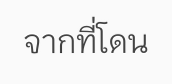จากที่โดน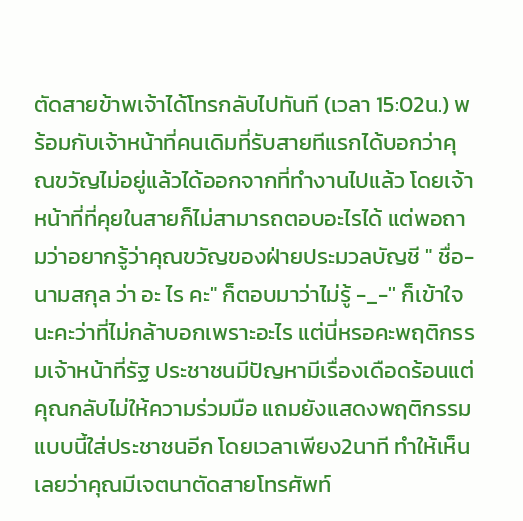ตัดสายข้าพเจ้าได้โทรกลับไปทันที (เวลา 15:02น.) พร้อมกับเจ้าหน้าที่คนเดิมที่รับสายทีแรกได้บอกว่าคุณขวัญไม่อยู่แล้วได้ออกจากที่ทำงานไปแล้ว โดยเจ้าหน้าที่ที่คุยในสายก็ไม่สามารถตอบอะไรได้ แต่พอถามว่าอยากรู้ว่าคุณขวัญของฝ่ายประมวลบัญชี " ชื่อ-นามสกุล ว่า อะ ไร คะ" ก็ตอบมาว่าไม่รู้ -_-'' ก็เข้าใจนะคะว่าที่ไม่กล้าบอกเพราะอะไร แต่นี่หรอคะพฤติกรรมเจ้าหน้าที่รัฐ ประชาชนมีปัญหามีเรื่องเดือดร้อนแต่คุณกลับไม่ให้ความร่วมมือ แถมยังแสดงพฤติกรรมแบบนี้ใส่ประชาชนอีก โดยเวลาเพียง2นาที ทำให้เห็นเลยว่าคุณมีเจตนาตัดสายโทรศัพท์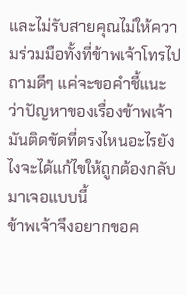และไม่รับสายคุณไม่ให้ความร่วมมือทั้งที่ข้าพเจ้าโทรไปถามดีๆ แค่จะขอคำชี้แนะว่าปัญหาของเรื่องข้าพเจ้ามันติดขัดที่ตรงไหนอะไรยังไงจะได้แก้ไขให้ถูกต้องกลับมาเจอแบบนี้
ข้าพเจ้าจึงอยากขอค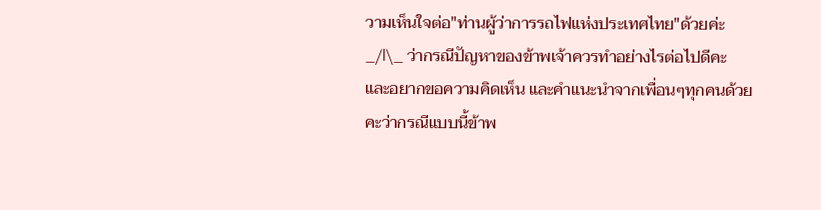วามเห็นใจต่อ"ท่านผู้ว่าการรถไฟแห่งประเทศไทย"ด้วยค่ะ _/l\_ ว่ากรณีปัญหาของข้าพเจ้าควรทำอย่างไรต่อไปดีคะ และอยากขอความคิดเห็น และคำแนะนำจากเพื่อนๆทุกคนด้วยคะว่ากรณีแบบนี้ข้าพ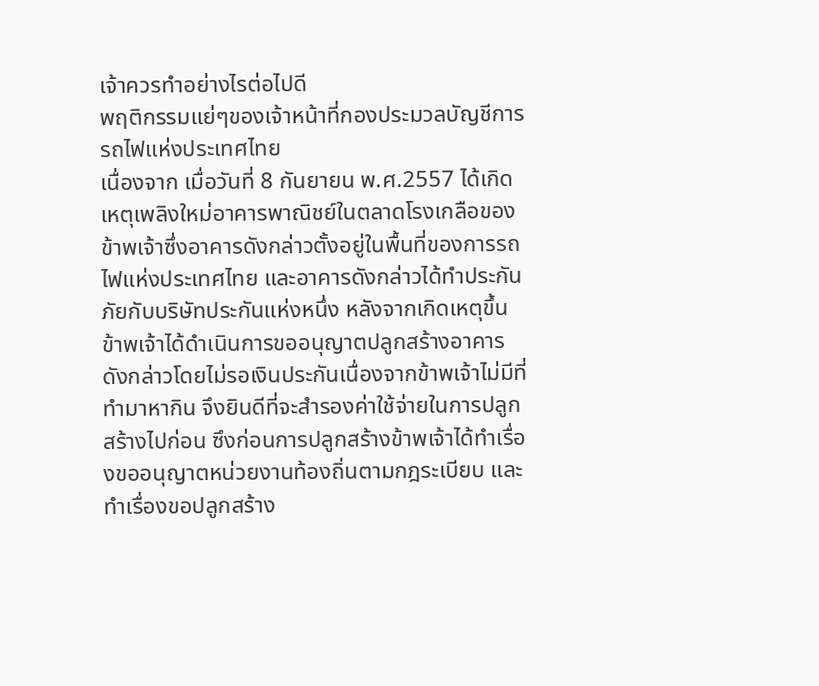เจ้าควรทำอย่างไรต่อไปดี
พฤติกรรมแย่ๆของเจ้าหน้าที่กองประมวลบัญชีการรถไฟแห่งประเทศไทย
เนื่องจาก เมื่อวันที่ 8 กันยายน พ.ศ.2557 ได้เกิดเหตุเพลิงใหม่อาคารพาณิชย์ในตลาดโรงเกลือของข้าพเจ้าซึ่งอาคารดังกล่าวตั้งอยู่ในพื้นที่ของการรถไฟแห่งประเทศไทย และอาคารดังกล่าวได้ทำประกันภัยกับบริษัทประกันแห่งหนึ่ง หลังจากเกิดเหตุขึ้นข้าพเจ้าได้ดำเนินการขออนุญาตปลูกสร้างอาคารดังกล่าวโดยไม่รอเงินประกันเนื่องจากข้าพเจ้าไม่มีที่ทำมาหากิน จึงยินดีที่จะสำรองค่าใช้จ่ายในการปลูกสร้างไปก่อน ซึงก่อนการปลูกสร้างข้าพเจ้าได้ทำเรื่องขออนุญาตหน่วยงานท้องถิ่นตามกฎระเบียบ และทำเรื่องขอปลูกสร้าง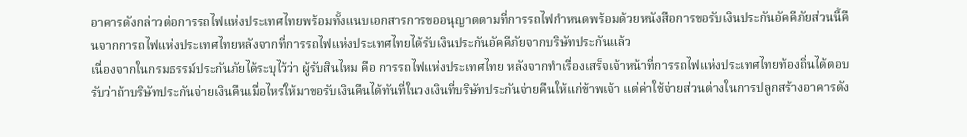อาคารดังกล่าวต่อการรถไฟแห่งประเทศไทยพร้อมทั้งแนบเอกสารการขออนุญาตตามที่การรถไฟกำหนดพร้อมด้วยหนังสือการขอรับเงินประกันอัคคีภัยส่วนนี้คืนจากการถไฟแห่งประเทศไทยหลังจากที่การรถไฟแห่งประเทศไทยได้รับเงินประกันอัคคีภัยจากบริษัทประกันแล้ว
เนื่องจากในกรมธรรม์ประกันภัยได้ระบุไว้ว่า ผู้รับสินไหม คือ การรถไฟแห่งประเทศไทย หลังจากทำเรื่องเสร็จเจ้าหน้าที่การรถไฟแห่งประเทศไทยท้องถิ่นได้ตอบรับว่าถ้าบริษัทประกันจ่ายเงินคืนเมื่อไหร่ให้มาขอรับเงินคืนได้ทันที่ในวงเงินที่บริษัทประกันจ่ายคืนให้แก่ข้าพเจ้า แต่ค่าใช้จ่ายส่วนต่างในการปลูกสร้างอาคารดัง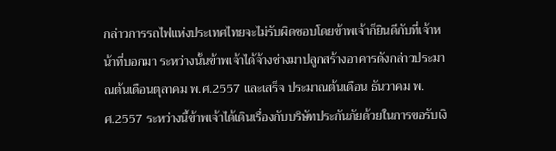กล่าวการรถไฟแห่งประเทศไทยจะไม่รับผิดชอบโดยข้าพเจ้าก็ยินดีกับที่เจ้าหน้าที่บอกมา ระหว่างนั้นข้าพเจ้าได้จ้างช่างมาปลูกสร้างอาคารดังกล่าวประมาณต้นเดือนตุลาคม พ.ศ.2557 และเสร็จ ประมาณต้นเดือน ธันวาคม พ.ศ.2557 ระหว่างนี้ข้าพเจ้าได้เดินเรื่องกับบริษัทประกันภัยด้วยในการขอรับเงิ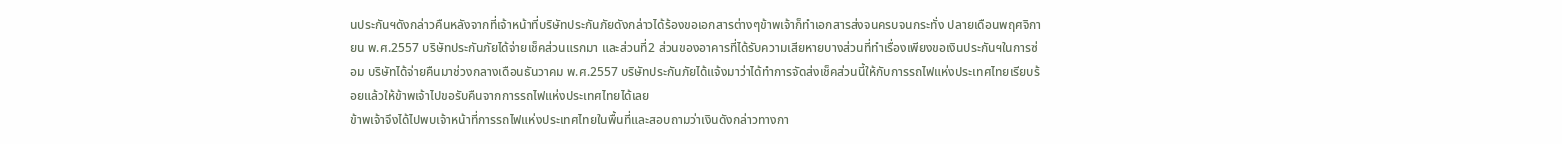นประกันฯดังกล่าวคืนหลังจากที่เจ้าหน้าที่บริษัทประกันภัยดังกล่าวได้ร้องขอเอกสารต่างๆข้าพเจ้าก็ทำเอกสารส่งจนครบจนกระทั่ง ปลายเดือนพฤศจิกายน พ.ศ.2557 บริษัทประกันภัยได้จ่ายเช็คส่วนแรกมา และส่วนที่2 ส่วนของอาคารที่ได้รับความเสียหายบางส่วนที่ทำเรื่องเพียงขอเงินประกันฯในการซ่อม บริษัทได้จ่ายคืนมาช่วงกลางเดือนธันวาคม พ.ศ.2557 บริษัทประกันภัยได้แจ้งมาว่าได้ทำการจัดส่งเช็คส่วนนี้ให้กับการรถไฟแห่งประเทศไทยเรียบร้อยแล้วให้ข้าพเจ้าไปขอรับคืนจากการรถไฟแห่งประเทศไทยได้เลย
ข้าพเจ้าจึงได้ไปพบเจ้าหน้าที่การรถไฟแห่งประเทศไทยในพื้นที่และสอบถามว่าเงินดังกล่าวทางกา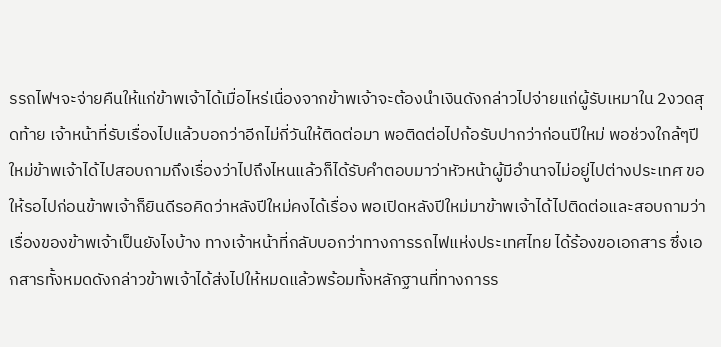รรถไฟฯจะจ่ายคืนให้แก่ข้าพเจ้าได้เมื่อไหร่เนื่องจากข้าพเจ้าจะต้องนำเงินดังกล่าวไปจ่ายแก่ผู้รับเหมาใน 2งวดสุดท้าย เจ้าหน้าที่รับเรื่องไปแล้วบอกว่าอีกไม่กี่วันให้ติดต่อมา พอติดต่อไปก้อรับปากว่าก่อนปีใหม่ พอช่วงใกล้ๆปีใหม่ข้าพเจ้าได้ไปสอบถามถึงเรื่องว่าไปถึงไหนแล้วก็ได้รับคำตอบมาว่าหัวหน้าผู้มีอำนาจไม่อยู่ไปต่างประเทศ ขอให้รอไปก่อนข้าพเจ้าก็ยินดีรอคิดว่าหลังปีใหม่คงได้เรื่อง พอเปิดหลังปีใหม่มาข้าพเจ้าได้ไปติดต่อและสอบถามว่าเรื่องของข้าพเจ้าเป็นยังไงบ้าง ทางเจ้าหน้าที่กลับบอกว่าทางการรถไฟแห่งประเทศไทย ได้ร้องขอเอกสาร ซึ่งเอกสารทั้งหมดดังกล่าวข้าพเจ้าได้ส่งไปให้หมดแล้วพร้อมทั้งหลักฐานที่ทางการร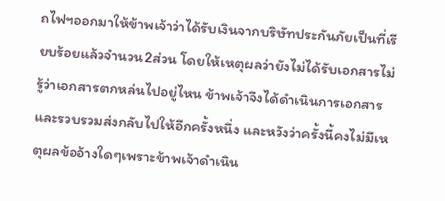ถไฟฯออกมาให้ข้าพเจ้าว่าได้รับเงินจากบริษัทประกันภัยเป็นที่เรียบร้อยแล้วจำนวน2ส่วน โดยให้เหตุผลว่ายังไม่ได้รับเอกสารไม่รู้ว่าเอกสารตกหล่นไปอยู่ไหน ข้าพเจ้าจึงได้ดำเนินการเอกสารและรวบรวมส่งกลับไปให้อีกครั้งหนึ่ง และหวังว่าครั้งนี้คงไม่มีเหตุผลข้ออ้างใดๆเพราะข้าพเจ้าดำเนิน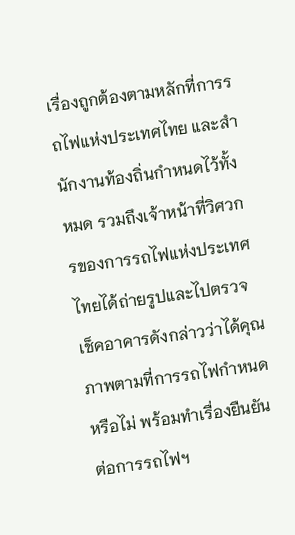เรื่องถูกต้องตามหลักที่การรถไฟแห่งประเทศไทย และสำนักงานท้องถิ่นกำหนดไว้ทั้งหมด รวมถึงเจ้าหน้าที่วิศวกรของการรถไฟแห่งประเทศไทยได้ถ่ายรูปและไปตรวจเช็คอาคารดังกล่าวว่าได้คุณภาพตามที่การรถไฟกำหนดหรือไม่ พร้อมทำเรื่องยืนยันต่อการรถไฟฯ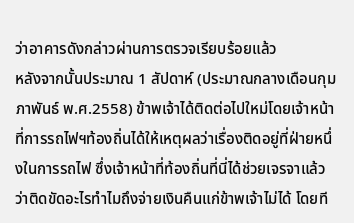ว่าอาคารดังกล่าวผ่านการตรวจเรียบร้อยแล้ว
หลังจากนั้นประมาณ 1 สัปดาห์ (ประมาณกลางเดือนกุมภาพันธ์ พ.ศ.2558) ข้าพเจ้าได้ติดต่อไปใหม่โดยเจ้าหน้าที่การรถไฟฯท้องถิ่นได้ให้เหตุผลว่าเรื่องติดอยู่ที่ฝ่ายหนึ่งในการรถไฟ ซึ่งเจ้าหน้าที่ท้องถิ่นที่นี่ได้ช่วยเจรจาแล้วว่าติดขัดอะไรทำไมถึงจ่ายเงินคืนแก่ข้าพเจ้าไม่ได้ โดยที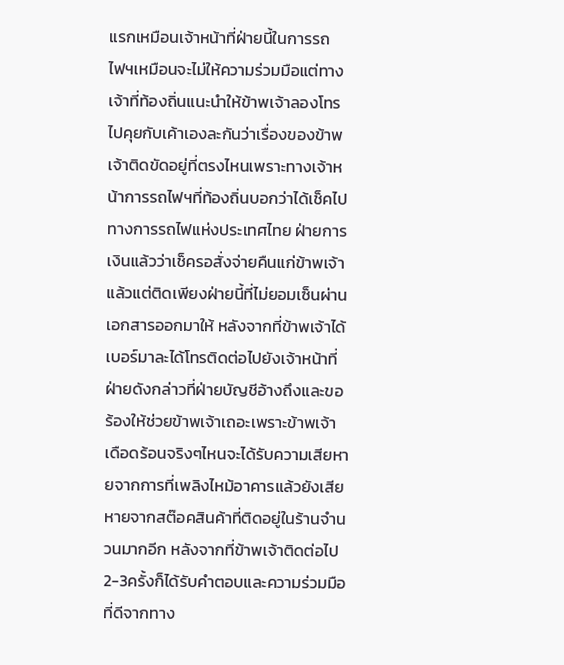แรกเหมือนเจ้าหน้าที่ฝ่ายนี้ในการรถไฟฯเหมือนจะไม่ให้ความร่วมมือแต่ทางเจ้าที่ท้องถิ่นแนะนำให้ข้าพเจ้าลองโทรไปคุยกับเค้าเองละกันว่าเรื่องของข้าพเจ้าติดขัดอยู่ที่ตรงไหนเพราะทางเจ้าหน้าการรถไฟฯที่ท้องถิ่นบอกว่าได้เช็คไปทางการรถไฟแห่งประเทศไทย ฝ่ายการเงินแล้วว่าเช็ครอสั่งจ่ายคืนแก่ข้าพเจ้าแล้วแต่ติดเพียงฝ่ายนี้ที่ไม่ยอมเซ็นผ่านเอกสารออกมาให้ หลังจากที่ข้าพเจ้าได้เบอร์มาละได้โทรติดต่อไปยังเจ้าหน้าที่ฝ่ายดังกล่าวที่ฝ่ายบัญชีอ้างถึงและขอร้องให้ช่วยข้าพเจ้าเถอะเพราะข้าพเจ้าเดือดร้อนจริงๆไหนจะได้รับความเสียหายจากการที่เพลิงไหม้อาคารแล้วยังเสียหายจากสต๊อคสินค้าที่ติดอยู่ในร้านจำนวนมากอีก หลังจากที่ข้าพเจ้าติดต่อไป 2-3ครั้งก็ได้รับคำตอบและความร่วมมือที่ดีจากทาง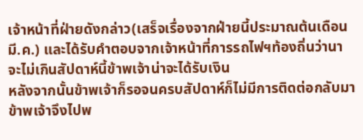เจ้าหน้าที่ฝ่ายดังกล่าว(เสร็จเรื่องจากฝ่ายนี้ประมาณต้นเดือน มี.ค.) และได้รับคำตอบจากเจ้าหน้าที่การรถไฟฯท้องถิ่นว่านาจะไม่เกินสัปดาห์นี้ข้าพเจ้าน่าจะได้รับเงิน
หลังจากนั้นข้าพเจ้าก็รอจนครบสัปดาห์ก็ไม่มีการติดต่อกลับมา ข้าพเจ้าจึงไปพ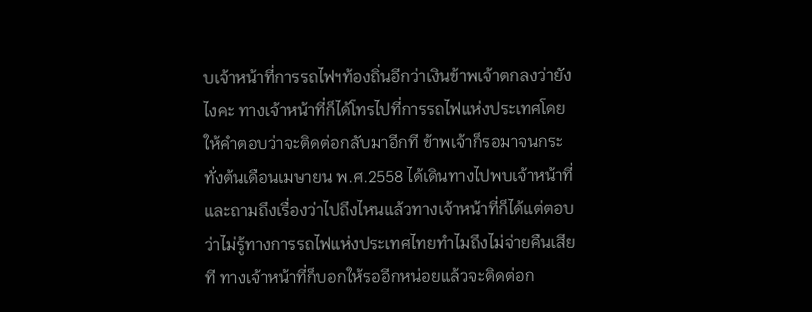บเจ้าหน้าที่การรถไฟฯท้องถิ่นอีกว่าเงินข้าพเจ้าตกลงว่ายังไงคะ ทางเจ้าหน้าที่ก็ได้โทรไปที่การรถไฟแห่งประเทศโดยให้คำตอบว่าจะติดต่อกลับมาอีกที ข้าพเจ้าก็รอมาจนกระทั่งต้นเดือนเมษายน พ.ศ.2558 ได้เดินทางไปพบเจ้าหน้าที่และถามถึงเรื่องว่าไปถึงไหนแล้วทางเจ้าหน้าที่ก็ได้แต่ตอบว่าไม่รู้ทางการรถไฟแห่งประเทศไทยทำไมถึงไม่จ่ายคืนเสียที ทางเจ้าหน้าที่ก็บอกให้รออีกหน่อยแล้วจะติดต่อก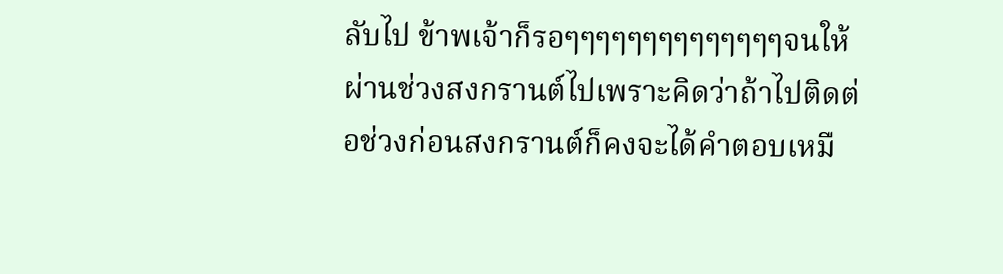ลับไป ข้าพเจ้าก็รอๆๆๆๆๆๆๆๆๆๆๆๆๆๆจนให้ผ่านช่วงสงกรานต์ไปเพราะคิดว่าถ้าไปติดต่อช่วงก่อนสงกรานต์ก็คงจะได้คำตอบเหมื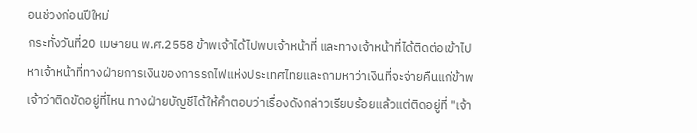อนช่วงก่อนปีใหม่
กระทั่งวันที่20 เมษายน พ.ศ.2558 ข้าพเจ้าได้ไปพบเจ้าหน้าที่ และทางเจ้าหน้าที่ได้ติดต่อเข้าไปหาเจ้าหน้าที่ทางฝ่ายการเงินของการรถไฟแห่งประเทศไทยและถามหาว่าเงินที่จะจ่ายคืนแก่ข้าพเจ้าว่าติดขัดอยู่ที่ไหน ทางฝ่ายบัญชีได้ให้คำตอบว่าเรื่องดังกล่าวเรียบร้อยแล้วแต่ติดอยู่ที่ "เจ้า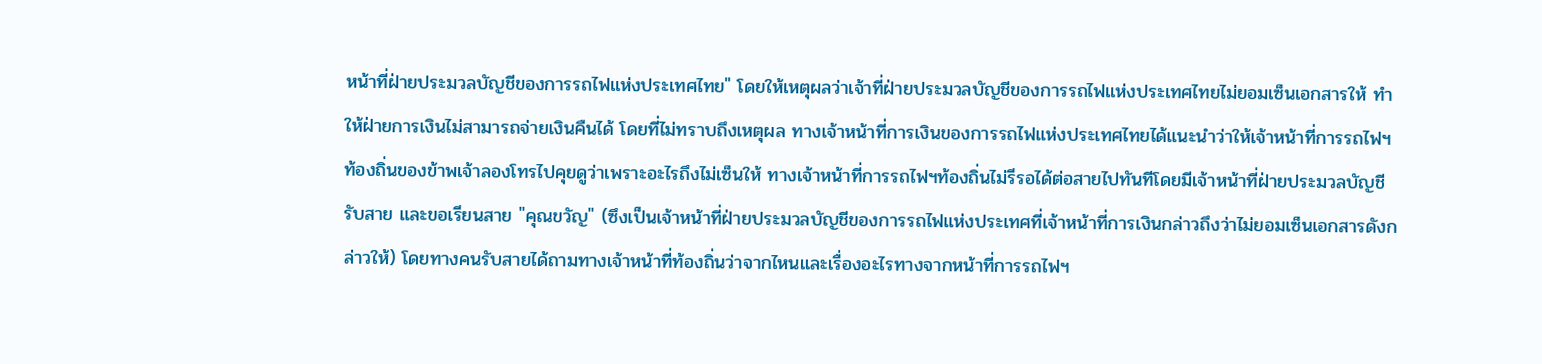หน้าที่ฝ่ายประมวลบัญชีของการรถไฟแห่งประเทศไทย" โดยให้เหตุผลว่าเจ้าที่ฝ่ายประมวลบัญชีของการรถไฟแห่งประเทศไทยไม่ยอมเซ็นเอกสารให้ ทำให้ฝ่ายการเงินไม่สามารถจ่ายเงินคืนได้ โดยที่ไม่ทราบถึงเหตุผล ทางเจ้าหน้าที่การเงินของการรถไฟแห่งประเทศไทยได้แนะนำว่าให้เจ้าหน้าที่การรถไฟฯท้องถิ่นของข้าพเจ้าลองโทรไปคุยดูว่าเพราะอะไรถึงไม่เซ็นให้ ทางเจ้าหน้าที่การรถไฟฯท้องถิ่นไม่รีรอได้ต่อสายไปทันทีโดยมีเจ้าหน้าที่ฝ่ายประมวลบัญชีรับสาย และขอเรียนสาย "คุณขวัญ" (ซึงเป็นเจ้าหน้าที่ฝ่ายประมวลบัญชีของการรถไฟแห่งประเทศที่เจ้าหน้าที่การเงินกล่าวถึงว่าไม่ยอมเซ็นเอกสารดังกล่าวให้) โดยทางคนรับสายได้ถามทางเจ้าหน้าที่ท้องถิ่นว่าจากไหนและเรื่องอะไรทางจากหน้าที่การรถไฟฯ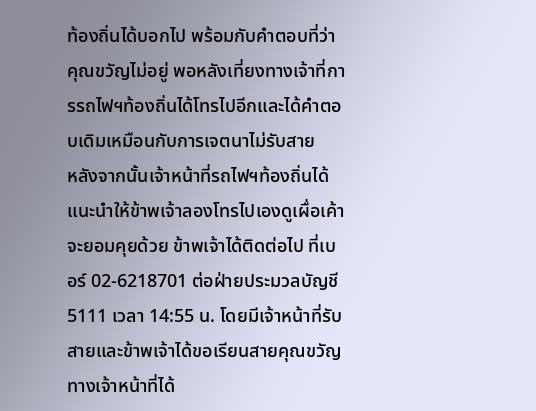ท้องถิ่นได้บอกไป พร้อมกับคำตอบที่ว่า คุณขวัญไม่อยู่ พอหลังเที่ยงทางเจ้าที่การรถไฟฯท้องถิ่นได้โทรไปอีกและได้คำตอบเดิมเหมือนกับการเจตนาไม่รับสาย
หลังจากนั้นเจ้าหน้าที่รถไฟฯท้องถิ่นได้แนะนำให้ข้าพเจ้าลองโทรไปเองดูเผื่อเค้าจะยอมคุยด้วย ข้าพเจ้าได้ติดต่อไป ที่เบอร์ 02-6218701 ต่อฝ่ายประมวลบัญชี 5111 เวลา 14:55 น. โดยมีเจ้าหน้าที่รับสายและข้าพเจ้าได้ขอเรียนสายคุณขวัญ ทางเจ้าหน้าที่ได้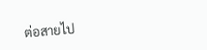ต่อสายไป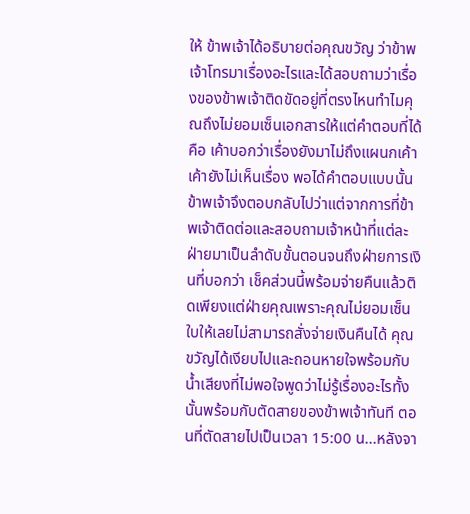ให้ ข้าพเจ้าได้อธิบายต่อคุณขวัญ ว่าข้าพเจ้าโทรมาเรื่องอะไรและได้สอบถามว่าเรื่องของข้าพเจ้าติดขัดอยู่ที่ตรงไหนทำไมคุณถึงไม่ยอมเซ็นเอกสารให้แต่คำตอบที่ได้คือ เค้าบอกว่าเรื่องยังมาไม่ถึงแผนกเค้า เค้ายังไม่เห็นเรื่อง พอได้คำตอบแบบนั้นข้าพเจ้าจึงตอบกลับไปว่าแต่จากการที่ข้าพเจ้าติดต่อและสอบถามเจ้าหน้าที่แต่ละฝ่ายมาเป็นลำดับขั้นตอนจนถึงฝ่ายการเงินที่บอกว่า เช็คส่วนนี้พร้อมจ่ายคืนแล้วติดเพียงแต่ฝ่ายคุณเพราะคุณไม่ยอมเซ็นใบให้เลยไม่สามารถสั่งจ่ายเงินคืนได้ คุณขวัญได้เงียบไปและถอนหายใจพร้อมกับน้ำเสียงที่ไม่พอใจพูดว่าไม่รู้เรื่องอะไรทั้งนั้นพร้อมกับตัดสายของข้าพเจ้าทันที ตอนที่ตัดสายไปเป็นเวลา 15:00 น...หลังจา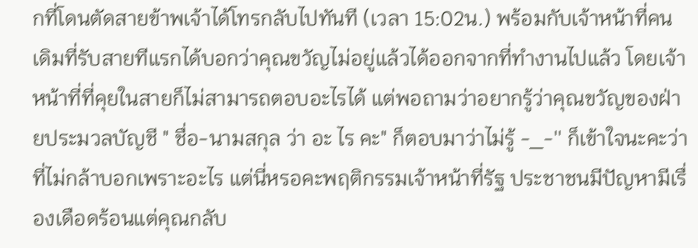กที่โดนตัดสายข้าพเจ้าได้โทรกลับไปทันที (เวลา 15:02น.) พร้อมกับเจ้าหน้าที่คนเดิมที่รับสายทีแรกได้บอกว่าคุณขวัญไม่อยู่แล้วได้ออกจากที่ทำงานไปแล้ว โดยเจ้าหน้าที่ที่คุยในสายก็ไม่สามารถตอบอะไรได้ แต่พอถามว่าอยากรู้ว่าคุณขวัญของฝ่ายประมวลบัญชี " ชื่อ-นามสกุล ว่า อะ ไร คะ" ก็ตอบมาว่าไม่รู้ -_-'' ก็เข้าใจนะคะว่าที่ไม่กล้าบอกเพราะอะไร แต่นี่หรอคะพฤติกรรมเจ้าหน้าที่รัฐ ประชาชนมีปัญหามีเรื่องเดือดร้อนแต่คุณกลับ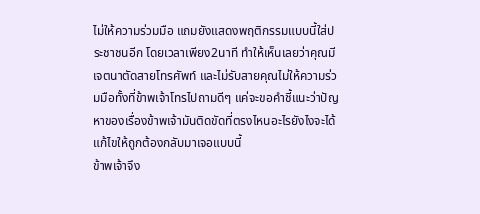ไม่ให้ความร่วมมือ แถมยังแสดงพฤติกรรมแบบนี้ใส่ประชาชนอีก โดยเวลาเพียง2นาที ทำให้เห็นเลยว่าคุณมีเจตนาตัดสายโทรศัพท์ และไม่รับสายคุณไม่ให้ความร่วมมือทั้งที่ข้าพเจ้าโทรไปถามดีๆ แค่จะขอคำชี้แนะว่าปัญหาของเรื่องข้าพเจ้ามันติดขัดที่ตรงไหนอะไรยังไงจะได้แก้ไขให้ถูกต้องกลับมาเจอแบบนี้
ข้าพเจ้าจึง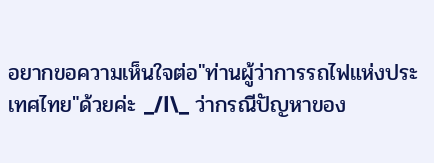อยากขอความเห็นใจต่อ"ท่านผู้ว่าการรถไฟแห่งประเทศไทย"ด้วยค่ะ _/l\_ ว่ากรณีปัญหาของ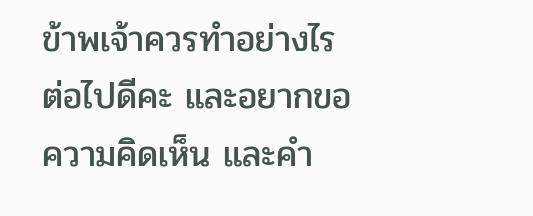ข้าพเจ้าควรทำอย่างไรต่อไปดีคะ และอยากขอความคิดเห็น และคำ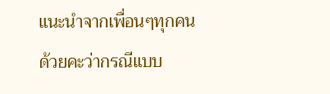แนะนำจากเพื่อนๆทุกคนด้วยคะว่ากรณีแบบ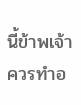นี้ข้าพเจ้าควรทำอ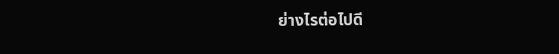ย่างไรต่อไปดี